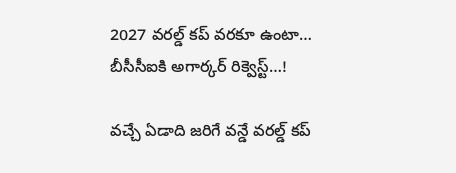2027 వరల్డ్ కప్ వరకూ ఉంటా… బీసీసీఐకి అగార్కర్ రిక్వెస్ట్…!

వచ్చే ఏడాది జరిగే వన్డే వరల్డ్ కప్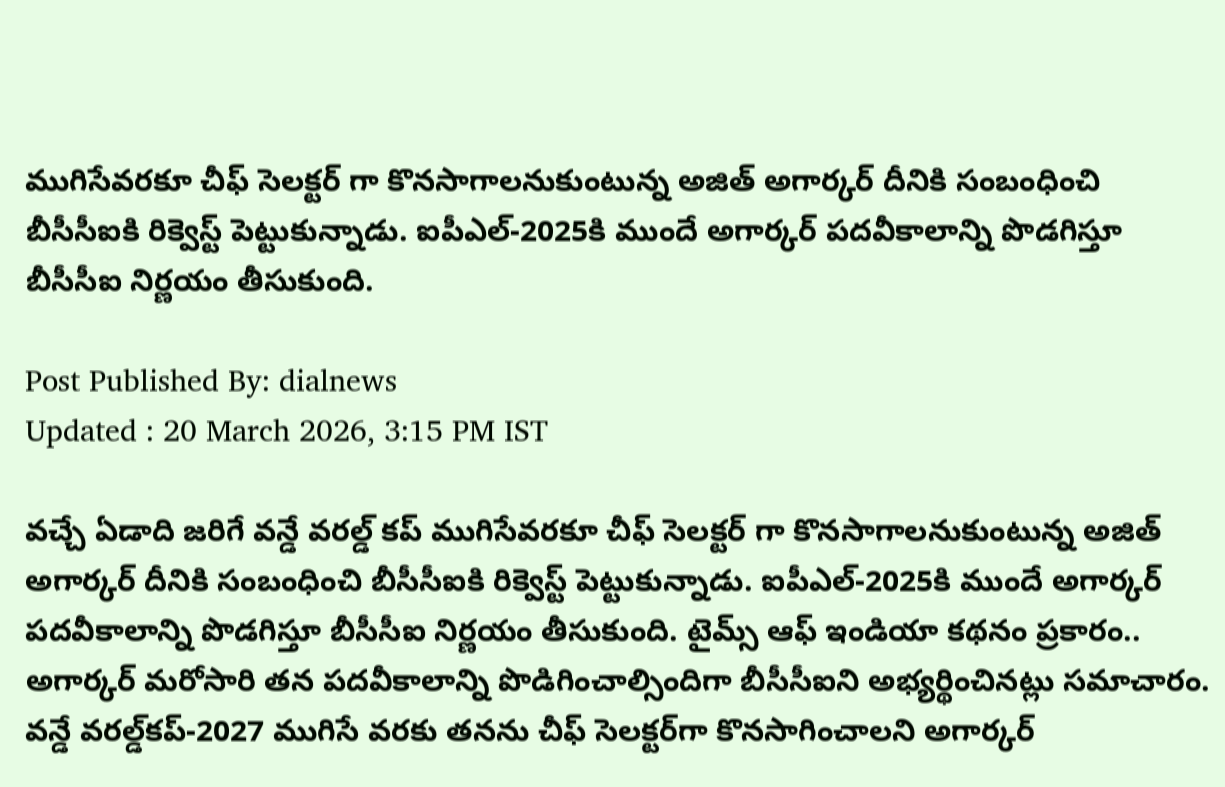ముగిసేవరకూ చీఫ్ సెలక్టర్ గా కొనసాగాలనుకుంటున్న అజిత్ అగార్కర్ దీనికి సంబంధించి బీసీసీఐకి రిక్వెస్ట్ పెట్టుకున్నాడు. ఐపీఎల్‌-2025కి ముందే అగార్కర్‌ పదవీకాలాన్ని పొడగిస్తూ బీసీసీఐ నిర్ణయం తీసుకుంది.

Post Published By: dialnews
Updated : 20 March 2026, 3:15 PM IST

వచ్చే ఏడాది జరిగే వన్డే వరల్డ్ కప్ ముగిసేవరకూ చీఫ్ సెలక్టర్ గా కొనసాగాలనుకుంటున్న అజిత్ అగార్కర్ దీనికి సంబంధించి బీసీసీఐకి రిక్వెస్ట్ పెట్టుకున్నాడు. ఐపీఎల్‌-2025కి ముందే అగార్కర్‌ పదవీకాలాన్ని పొడగిస్తూ బీసీసీఐ నిర్ణయం తీసుకుంది. టైమ్స్‌ ఆఫ్‌ ఇండియా కథనం ప్రకారం.. అగార్కర్‌ మరోసారి తన పదవీకాలాన్ని పొడిగించాల్సిందిగా బీసీసీఐని అభ్యర్థించినట్లు సమాచారం. వన్డే వరల్డ్‌కప్‌-2027 ముగిసే వరకు తనను చీఫ్‌ సెలక్టర్‌గా కొనసాగించాలని అగార్కర్‌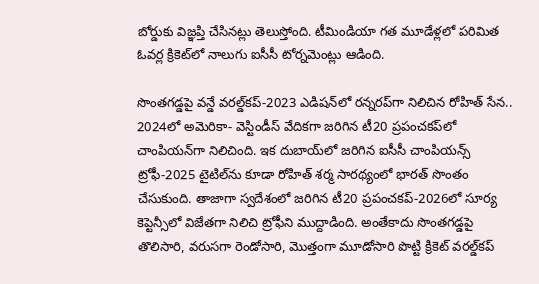బోర్డుకు విజ్ఞప్తి చేసినట్లు తెలుస్తోంది. టీమిండియా గత మూడేళ్లలో పరిమిత ఓవర్ల క్రికెట్‌లో నాలుగు ఐసీసీ టోర్నమెంట్లు ఆడింది.

సొంతగడ్డపై వన్డే వరల్డ్‌కప్‌-2023 ఎడిషన్‌లో రన్నరప్‌గా నిలిచిన రోహిత్‌ సేన.. 2024లో అమెరికా- వెస్టిండీస్‌ వేదికగా జరిగిన టీ20 ప్రపంచకప్‌లో చాంపియన్‌గా నిలిచింది. ఇక దుబాయ్‌లో జరిగిన ఐసీసీ చాంపియన్స్‌ ట్రోఫీ-2025 టైటిల్‌ను కూడా రోహిత్‌ శర్మ సారథ్యంలో భారత్‌ సొంతం చేసుకుంది. తాజాగా స్వదేశంలో జరిగిన టీ20 ప్రపంచకప్‌-2026లో సూర్య కెప్టెన్సీలో విజేతగా నిలిచి ట్రోఫీని ముద్దాడింది. అంతేకాదు సొంతగడ్డపై తొలిసారి, వరుసగా రెండోసారి, మొత్తంగా మూడోసారి పొట్టి క్రికెట్‌ వరల్డ్‌కప్‌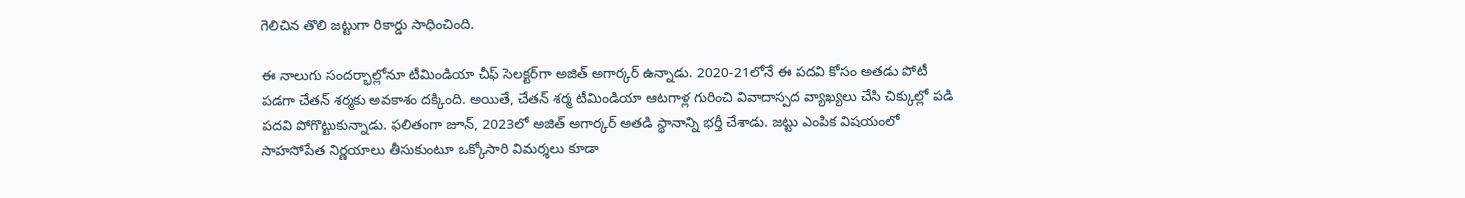గెలిచిన తొలి జట్టుగా రికార్డు సాధించింది.

ఈ నాలుగు సందర్భాల్లోనూ టీమిండియా చీఫ్‌ సెలక్టర్‌గా అజిత్‌ అగార్కర్‌ ఉన్నాడు. 2020-21లోనే ఈ పదవి కోసం అతడు పోటీ పడగా చేతన్‌ శర్మకు అవకాశం దక్కింది. అయితే, చేతన్‌ శర్మ టీమిండియా ఆటగాళ్ల గురించి వివాదాస్పద వ్యాఖ్యలు చేసి చిక్కుల్లో పడి పదవి పోగొట్టుకున్నాడు. ఫలితంగా జూన్‌, 2023లో అజిత్‌ అగార్కర్‌ అతడి స్థానాన్ని భర్తీ చేశాడు. జట్టు ఎంపిక విషయంలో సాహసోపేత నిర్ణయాలు తీసుకుంటూ ఒక్కోసారి విమర్శలు కూడా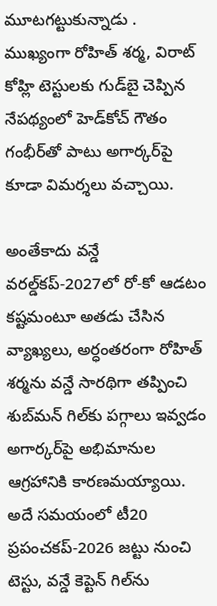మూటగట్టుకున్నాడు . ముఖ్యంగా రోహిత్‌ శర్మ, విరాట్‌ కోహ్లి టెస్టులకు గుడ్‌బై చెప్పిన నేపథ్యంలో హెడ్‌కోచ్‌ గౌతం గంభీర్‌తో పాటు అగార్కర్‌పై కూడా విమర్శలు వచ్చాయి.

అంతేకాదు వన్డే వరల్డ్‌కప్‌-2027లో రో-కో ఆడటం కష్టమంటూ అతడు చేసిన వ్యాఖ్యలు, అర్ధంతరంగా రోహిత్‌ శర్మను వన్డే సారథిగా తప్పించి శుబ్‌మన్‌ గిల్‌కు పగ్గాలు ఇవ్వడం అగార్కర్‌పై అభిమానుల ఆగ్రహానికి కారణమయ్యాయి. అదే సమయంలో టీ20 ప్రపంచకప్‌-2026 జట్టు నుంచి టెస్టు, వన్డే కెప్టెన్‌ గిల్‌ను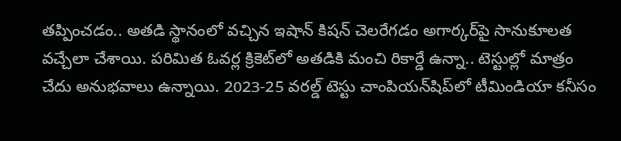తప్పించడం.. అతడి స్థానంలో వచ్చిన ఇషాన్‌ కిషన్‌ చెలరేగడం అగార్కర్‌పై సానుకూలత వచ్చేలా చేశాయి. పరిమిత ఓవర్ల క్రికెట్‌లో అతడికి మంచి రికార్డే ఉన్నా.. టెస్టుల్లో మాత్రం చేదు అనుభవాలు ఉన్నాయి. 2023-25 వరల్డ్‌ టెస్టు చాంపియన్‌షిప్‌లో టీమిండియా కనీసం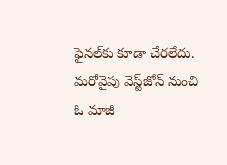ఫైనల్‌కు కూడా చేరలేదు. మరోవైపు వెస్ట్‌జోన్‌ నుంచి ఓ మాజీ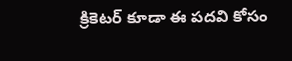క్రికెటర్‌ కూడా ఈ పదవి కోసం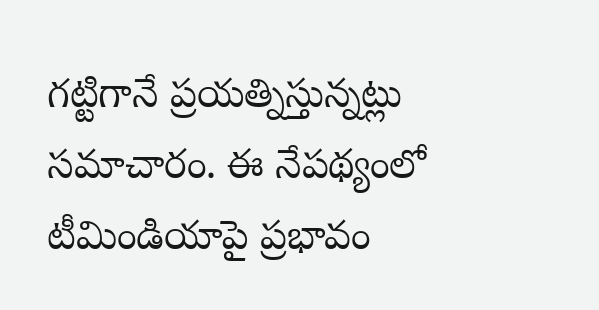గట్టిగానే ప్రయత్నిస్తున్నట్లు సమాచారం. ఈ నేపథ్యంలో టీమిండియాపై ప్రభావం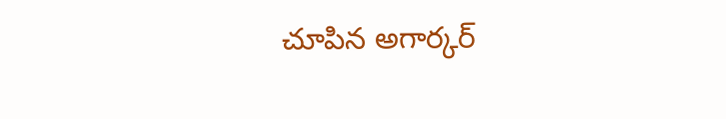చూపిన అగార్కర్‌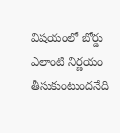విషయంలో బోర్డు ఎలాంటి నిర్ణయం తీసుకుంటుందనేది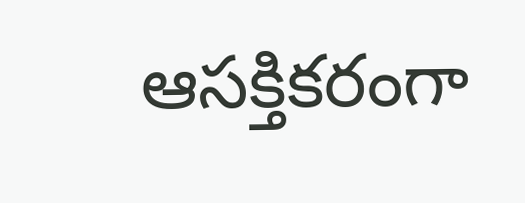ఆసక్తికరంగా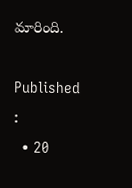మారింది.

Published :
  • 20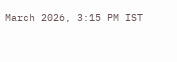March 2026, 3:15 PM IST